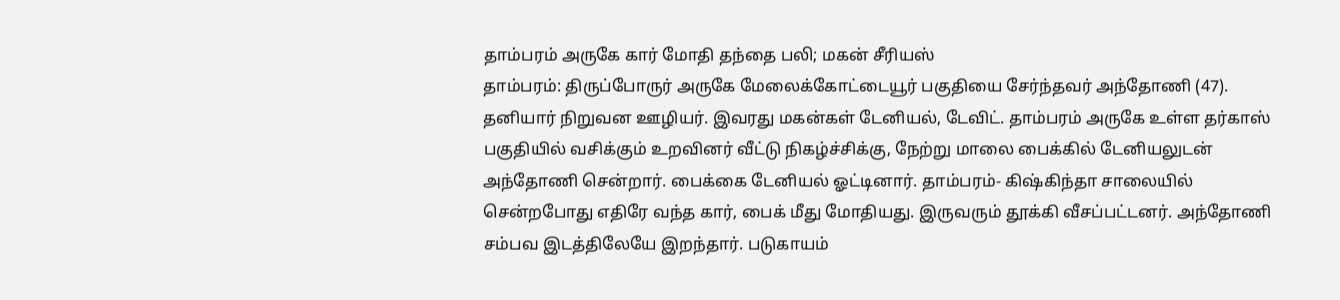தாம்பரம் அருகே கார் மோதி தந்தை பலி; மகன் சீரியஸ்
தாம்பரம்: திருப்போருர் அருகே மேலைக்கோட்டையூர் பகுதியை சேர்ந்தவர் அந்தோணி (47). தனியார் நிறுவன ஊழியர். இவரது மகன்கள் டேனியல், டேவிட். தாம்பரம் அருகே உள்ள தர்காஸ் பகுதியில் வசிக்கும் உறவினர் வீட்டு நிகழ்ச்சிக்கு, நேற்று மாலை பைக்கில் டேனியலுடன் அந்தோணி சென்றார். பைக்கை டேனியல் ஓட்டினார். தாம்பரம்- கிஷ்கிந்தா சாலையில் சென்றபோது எதிரே வந்த கார், பைக் மீது மோதியது. இருவரும் தூக்கி வீசப்பட்டனர். அந்தோணி சம்பவ இடத்திலேயே இறந்தார். படுகாயம்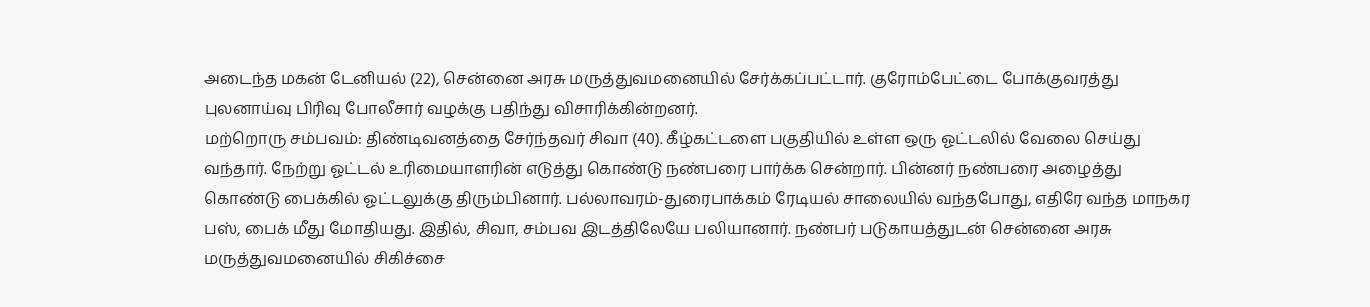அடைந்த மகன் டேனியல் (22), சென்னை அரசு மருத்துவமனையில் சேர்க்கப்பட்டார். குரோம்பேட்டை போக்குவரத்து புலனாய்வு பிரிவு போலீசார் வழக்கு பதிந்து விசாரிக்கின்றனர்.
மற்றொரு சம்பவம்: திண்டிவனத்தை சேர்ந்தவர் சிவா (40). கீழ்கட்டளை பகுதியில் உள்ள ஒரு ஓட்டலில் வேலை செய்து வந்தார். நேற்று ஓட்டல் உரிமையாளரின் எடுத்து கொண்டு நண்பரை பார்க்க சென்றார். பின்னர் நண்பரை அழைத்து கொண்டு பைக்கில் ஓட்டலுக்கு திரும்பினார். பல்லாவரம்-துரைபாக்கம் ரேடியல் சாலையில் வந்தபோது, எதிரே வந்த மாநகர பஸ், பைக் மீது மோதியது. இதில், சிவா, சம்பவ இடத்திலேயே பலியானார். நண்பர் படுகாயத்துடன் சென்னை அரசு மருத்துவமனையில் சிகிச்சை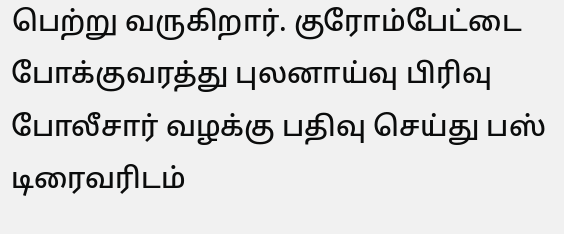பெற்று வருகிறார். குரோம்பேட்டை போக்குவரத்து புலனாய்வு பிரிவு போலீசார் வழக்கு பதிவு செய்து பஸ் டிரைவரிடம்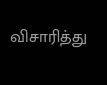விசாரித்து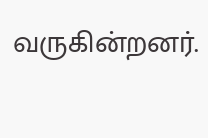வருகின்றனர்.